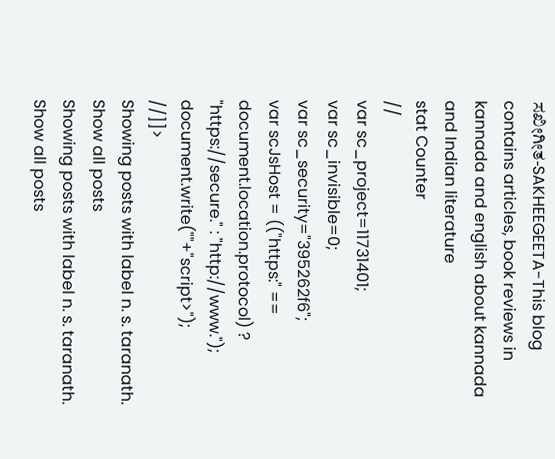ಸಖೀಗೀತ-SAKHEEGEETA-This blog contains articles, book reviews in kannada and english about kannada and Indian literature
stat Counter
//
var sc_project=11731401;
var sc_invisible=0;
var sc_security="395262f6";
var scJsHost = (("https:" == document.location.protocol) ? "https://secure." : "http://www.");
document.write(""+"script>");
//]]>
Showing posts with label n. s. taranath. Show all posts
Showing posts with label n. s. taranath. Show all posts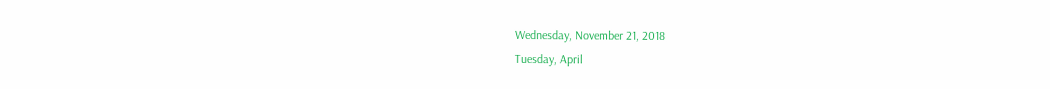Wednesday, November 21, 2018
Tuesday, April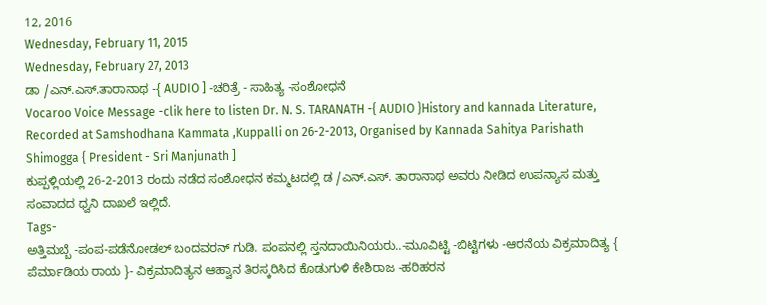12, 2016
Wednesday, February 11, 2015
Wednesday, February 27, 2013
ಡಾ /ಎನ್.ಎಸ್.ತಾರಾನಾಥ -{ AUDIO ] -ಚರಿತ್ರೆ - ಸಾಹಿತ್ಯ -ಸಂಶೋಧನೆ
Vocaroo Voice Message -clik here to listen Dr. N. S. TARANATH -{ AUDIO }History and kannada Literature, Recorded at Samshodhana Kammata ,Kuppalli on 26-2-2013, Organised by Kannada Sahitya Parishath Shimogga { President - Sri Manjunath ]
ಕುಪ್ಪಳ್ಲಿಯಲ್ಲಿ 26-2-2013 ರಂದು ನಡೆದ ಸಂಶೋಧನ ಕಮ್ಮಟದಲ್ಲಿ ಡ /ಎನ್.ಎಸ್. ತಾರಾನಾಥ ಅವರು ನೀಡಿದ ಉಪನ್ಯಾಸ ಮತ್ತು ಸಂವಾದದ ಧ್ವನಿ ದಾಖಲೆ ಇಲ್ಲಿದೆ.
Tags-
ಅತ್ತಿಮಬ್ಬೆ -ಪಂಪ-ಪಡೆನೋಡಲ್ ಬಂದವರನ್ ಗುಡಿ. ಪಂಪನಲ್ಲಿ ಸ್ತನದಾಯಿನಿಯರು..-ಮೂವಿಟ್ಟಿ -ಬಿಟ್ಟಿಗಳು -ಆರನೆಯ ವಿಕ್ರಮಾದಿತ್ಯ { ಪೆರ್ಮಾಡಿಯ ರಾಯ }- ವಿಕ್ರಮಾದಿತ್ಯನ ಆಹ್ವಾನ ತಿರಸ್ಕರಿಸಿದ ಕೊಡುಗುಳಿ ಕೇಶಿರಾಜ -ಹರಿಹರನ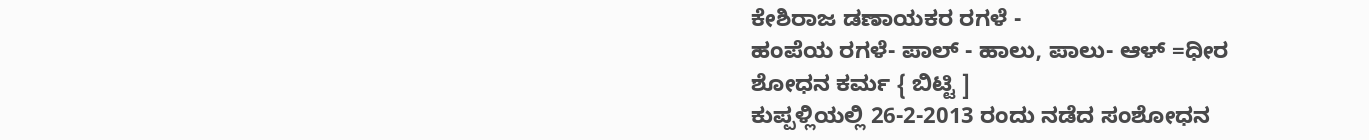ಕೇಶಿರಾಜ ಡಣಾಯಕರ ರಗಳೆ -
ಹಂಪೆಯ ರಗಳೆ- ಪಾಲ್ - ಹಾಲು, ಪಾಲು- ಆಳ್ =ಧೀರ
ಶೋಧನ ಕರ್ಮ { ಬಿಟ್ಟಿ ]
ಕುಪ್ಪಳ್ಲಿಯಲ್ಲಿ 26-2-2013 ರಂದು ನಡೆದ ಸಂಶೋಧನ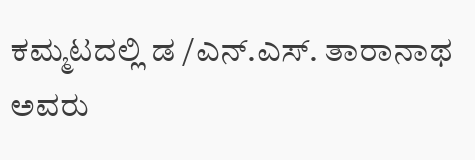ಕಮ್ಮಟದಲ್ಲಿ ಡ /ಎನ್.ಎಸ್. ತಾರಾನಾಥ ಅವರು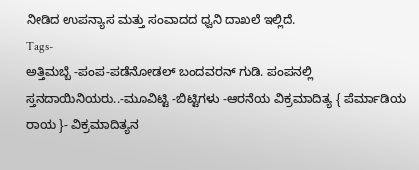ನೀಡಿದ ಉಪನ್ಯಾಸ ಮತ್ತು ಸಂವಾದದ ಧ್ವನಿ ದಾಖಲೆ ಇಲ್ಲಿದೆ.
Tags-
ಅತ್ತಿಮಬ್ಬೆ -ಪಂಪ-ಪಡೆನೋಡಲ್ ಬಂದವರನ್ ಗುಡಿ. ಪಂಪನಲ್ಲಿ ಸ್ತನದಾಯಿನಿಯರು..-ಮೂವಿಟ್ಟಿ -ಬಿಟ್ಟಿಗಳು -ಆರನೆಯ ವಿಕ್ರಮಾದಿತ್ಯ { ಪೆರ್ಮಾಡಿಯ ರಾಯ }- ವಿಕ್ರಮಾದಿತ್ಯನ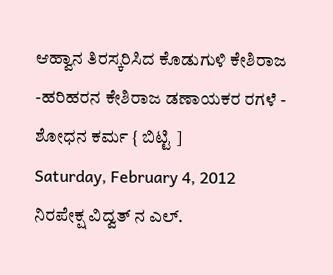ಆಹ್ವಾನ ತಿರಸ್ಕರಿಸಿದ ಕೊಡುಗುಳಿ ಕೇಶಿರಾಜ -ಹರಿಹರನ ಕೇಶಿರಾಜ ಡಣಾಯಕರ ರಗಳೆ -
ಶೋಧನ ಕರ್ಮ { ಬಿಟ್ಟಿ ]
Saturday, February 4, 2012
ನಿರಪೇಕ್ಷ ವಿದ್ವತ್ ನ ಎಲ್.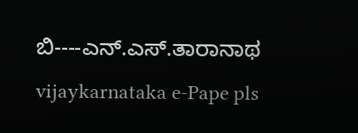ಬಿ----ಎನ್.ಎಸ್.ತಾರಾನಾಥ
vijaykarnataka e-Pape pls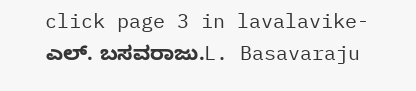click page 3 in lavalavike-ಎಲ್. ಬಸವರಾಜು.L. Basavaraju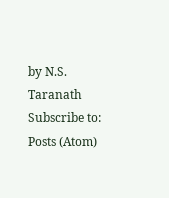by N.S. Taranath
Subscribe to:
Posts (Atom)